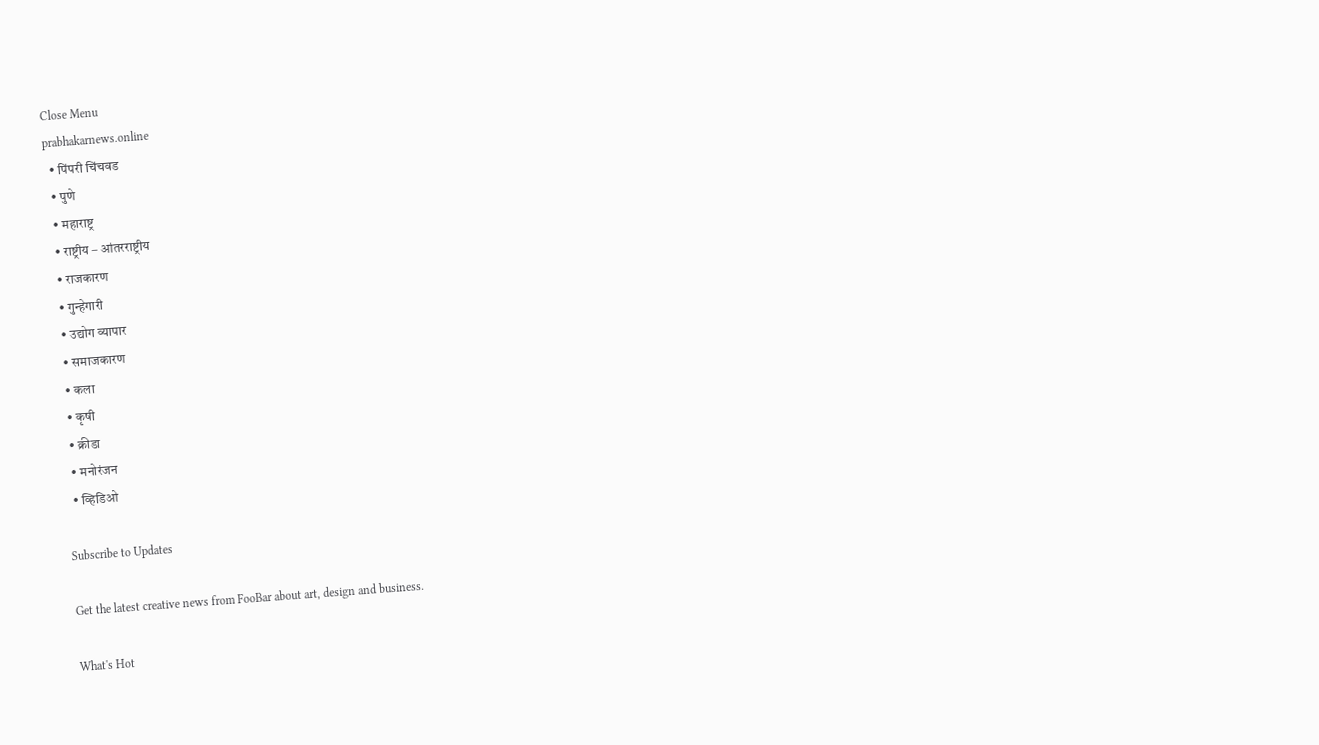Close Menu
prabhakarnews.online
  • पिंपरी चिंचवड
  • पुणे
  • महाराष्ट्र
  • राष्ट्रीय – आंतरराष्ट्रीय
  • राजकारण
  • गुन्हेगारी
  • उद्योग व्यापार
  • समाजकारण
  • कला
  • कृषी
  • क्रीडा
  • मनोरंजन
  • व्हिडिओ

Subscribe to Updates

Get the latest creative news from FooBar about art, design and business.

What's Hot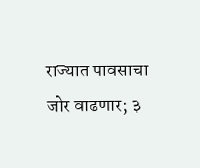राज्यात पावसाचा जोर वाढणार; ३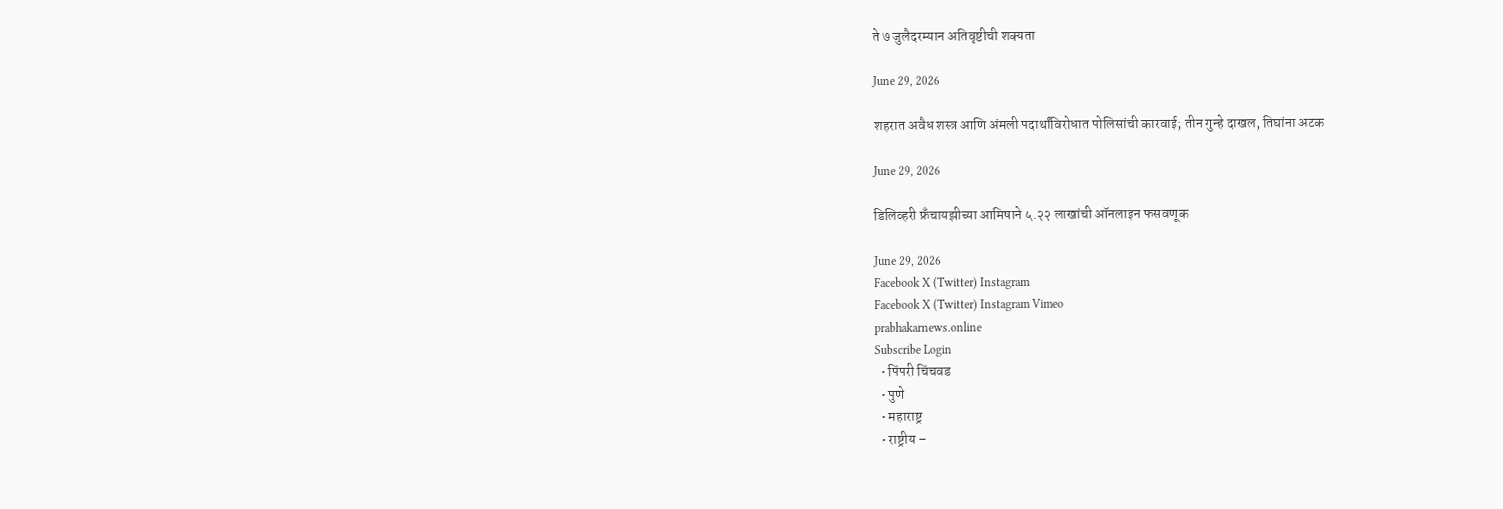ते ७ जुलैदरम्यान अतिवृष्टीची शक्यता

June 29, 2026

शहरात अवैध शस्त्र आणि अंमली पदार्थांविरोधात पोलिसांची कारवाई; तीन गुन्हे दाखल, तिघांना अटक

June 29, 2026

डिलिव्हरी फ्रँचायझीच्या आमिषाने ५.२२ लाखांची ऑनलाइन फसवणूक

June 29, 2026
Facebook X (Twitter) Instagram
Facebook X (Twitter) Instagram Vimeo
prabhakarnews.online
Subscribe Login
  • पिंपरी चिंचवड
  • पुणे
  • महाराष्ट्र
  • राष्ट्रीय –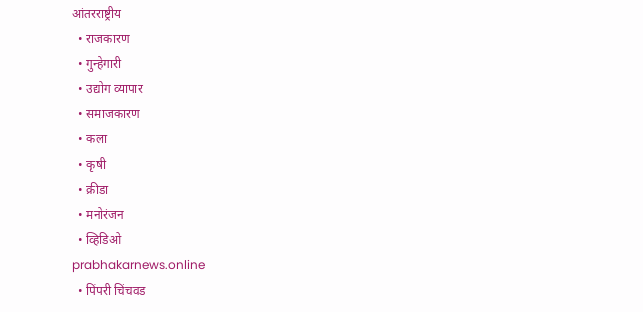आंतरराष्ट्रीय
  • राजकारण
  • गुन्हेगारी
  • उद्योग व्यापार
  • समाजकारण
  • कला
  • कृषी
  • क्रीडा
  • मनोरंजन
  • व्हिडिओ
prabhakarnews.online
  • पिंपरी चिंचवड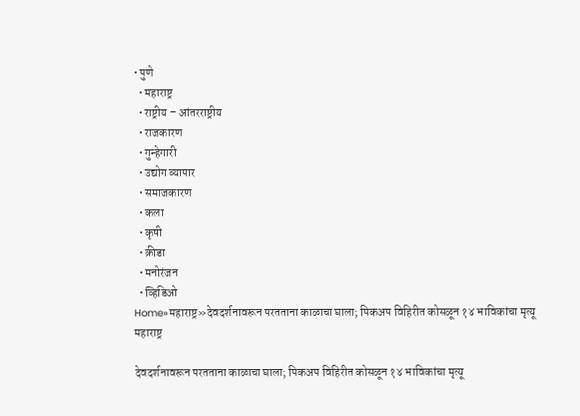• पुणे
  • महाराष्ट्र
  • राष्ट्रीय – आंतरराष्ट्रीय
  • राजकारण
  • गुन्हेगारी
  • उद्योग व्यापार
  • समाजकारण
  • कला
  • कृषी
  • क्रीडा
  • मनोरंजन
  • व्हिडिओ
Home»महाराष्ट्र»देवदर्शनावरून परतताना काळाचा घाला; पिकअप विहिरीत कोसळून १४ भाविकांचा मृत्यू
महाराष्ट्र

देवदर्शनावरून परतताना काळाचा घाला; पिकअप विहिरीत कोसळून १४ भाविकांचा मृत्यू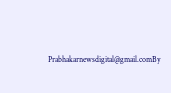Prabhakarnewsdigital@gmail.comBy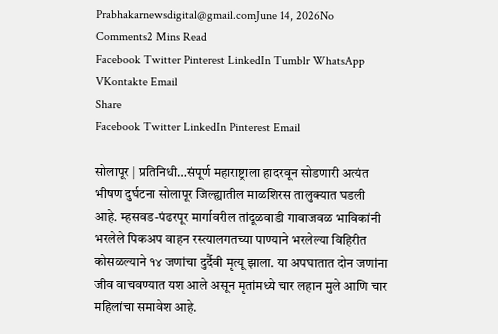Prabhakarnewsdigital@gmail.comJune 14, 2026No Comments2 Mins Read
Facebook Twitter Pinterest LinkedIn Tumblr WhatsApp VKontakte Email
Share
Facebook Twitter LinkedIn Pinterest Email

सोलापूर | प्रतिनिधी…संपूर्ण महाराष्ट्राला हादरवून सोडणारी अत्यंत भीषण दुर्घटना सोलापूर जिल्ह्यातील माळशिरस तालुक्यात घडली आहे. म्हसवड-पंढरपूर मार्गावरील तांदूळवाडी गावाजवळ भाविकांनी भरलेले पिकअप वाहन रस्त्यालगतच्या पाण्याने भरलेल्या विहिरीत कोसळल्याने १४ जणांचा दुर्दैवी मृत्यू झाला. या अपघातात दोन जणांना जीव वाचवण्यात यश आले असून मृतांमध्ये चार लहान मुले आणि चार महिलांचा समावेश आहे.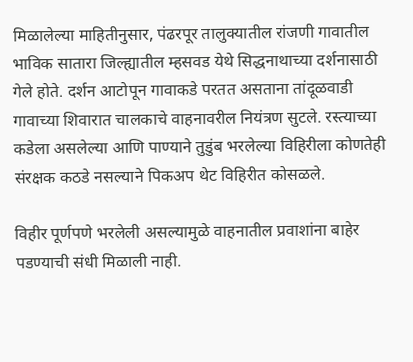मिळालेल्या माहितीनुसार, पंढरपूर तालुक्यातील रांजणी गावातील भाविक सातारा जिल्ह्यातील म्हसवड येथे सिद्धनाथाच्या दर्शनासाठी गेले होते. दर्शन आटोपून गावाकडे परतत असताना तांदूळवाडी गावाच्या शिवारात चालकाचे वाहनावरील नियंत्रण सुटले. रस्त्याच्या कडेला असलेल्या आणि पाण्याने तुडुंब भरलेल्या विहिरीला कोणतेही संरक्षक कठडे नसल्याने पिकअप थेट विहिरीत कोसळले.

विहीर पूर्णपणे भरलेली असल्यामुळे वाहनातील प्रवाशांना बाहेर पडण्याची संधी मिळाली नाही.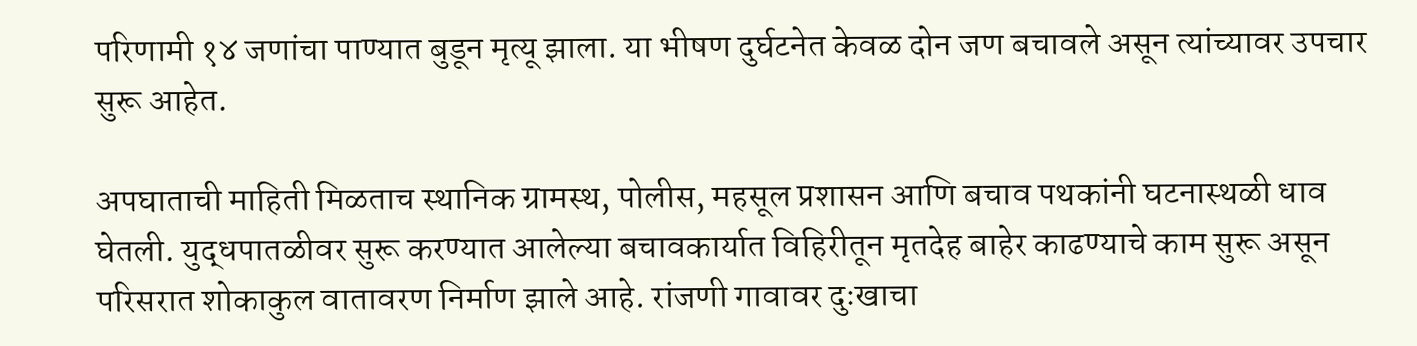परिणामी १४ जणांचा पाण्यात बुडून मृत्यू झाला. या भीषण दुर्घटनेत केवळ दोन जण बचावले असून त्यांच्यावर उपचार सुरू आहेत.

अपघाताची माहिती मिळताच स्थानिक ग्रामस्थ, पोलीस, महसूल प्रशासन आणि बचाव पथकांनी घटनास्थळी धाव घेतली. युद्धपातळीवर सुरू करण्यात आलेल्या बचावकार्यात विहिरीतून मृतदेह बाहेर काढण्याचे काम सुरू असून परिसरात शोकाकुल वातावरण निर्माण झाले आहे. रांजणी गावावर दुःखाचा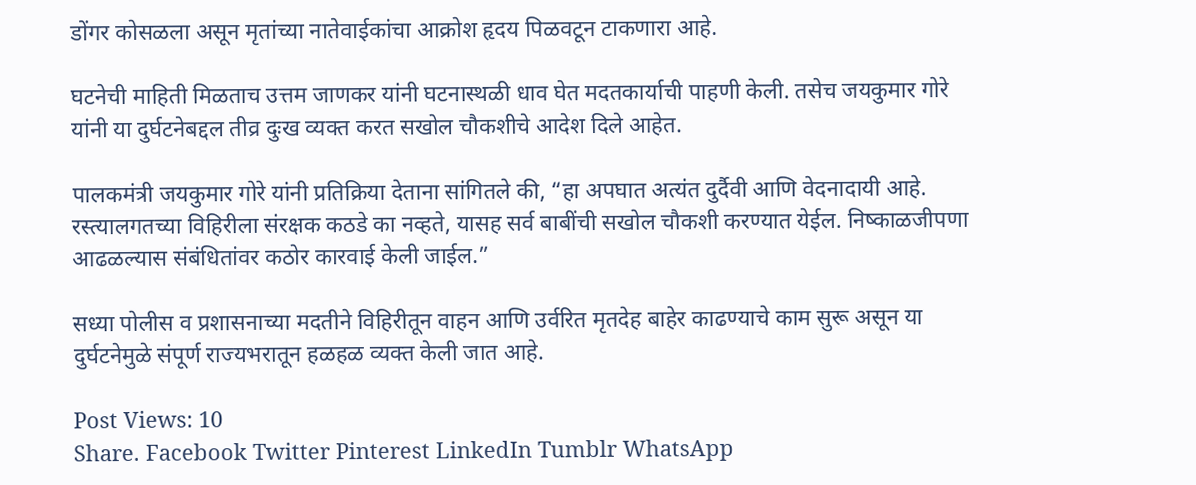डोंगर कोसळला असून मृतांच्या नातेवाईकांचा आक्रोश हृदय पिळवटून टाकणारा आहे.

घटनेची माहिती मिळताच उत्तम जाणकर यांनी घटनास्थळी धाव घेत मदतकार्याची पाहणी केली. तसेच जयकुमार गोरे यांनी या दुर्घटनेबद्दल तीव्र दुःख व्यक्त करत सखोल चौकशीचे आदेश दिले आहेत.

पालकमंत्री जयकुमार गोरे यांनी प्रतिक्रिया देताना सांगितले की, “हा अपघात अत्यंत दुर्दैवी आणि वेदनादायी आहे. रस्त्यालगतच्या विहिरीला संरक्षक कठडे का नव्हते, यासह सर्व बाबींची सखोल चौकशी करण्यात येईल. निष्काळजीपणा आढळल्यास संबंधितांवर कठोर कारवाई केली जाईल.”

सध्या पोलीस व प्रशासनाच्या मदतीने विहिरीतून वाहन आणि उर्वरित मृतदेह बाहेर काढण्याचे काम सुरू असून या दुर्घटनेमुळे संपूर्ण राज्यभरातून हळहळ व्यक्त केली जात आहे.

Post Views: 10
Share. Facebook Twitter Pinterest LinkedIn Tumblr WhatsApp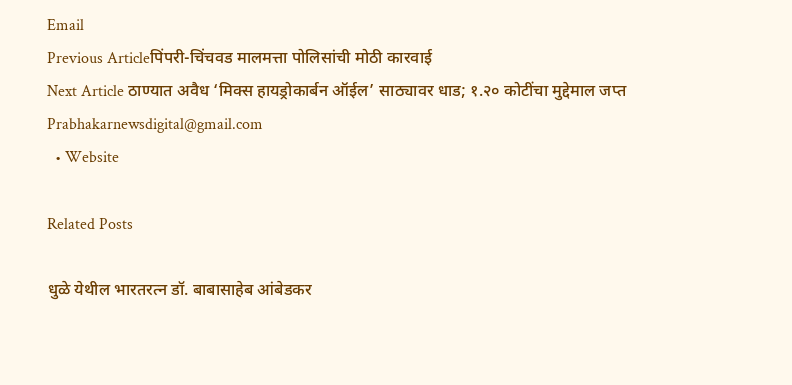Email
Previous Articleपिंपरी-चिंचवड मालमत्ता पोलिसांची मोठी कारवाई
Next Article ठाण्यात अवैध ‘मिक्स हायड्रोकार्बन ऑईल’ साठ्यावर धाड; १.२० कोटींचा मुद्देमाल जप्त
Prabhakarnewsdigital@gmail.com
  • Website

Related Posts

धुळे येथील भारतरत्न डॉ. बाबासाहेब आंबेडकर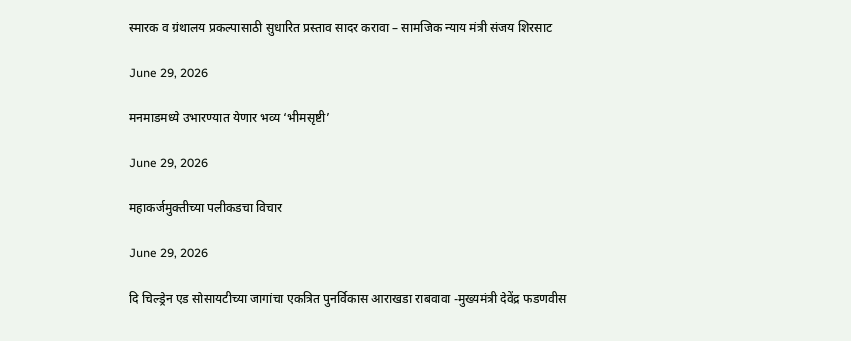स्मारक व ग्रंथालय प्रकल्पासाठी सुधारित प्रस्ताव सादर करावा – सामजिक न्याय मंत्री संजय शिरसाट

June 29, 2026

मनमाडमध्ये उभारण्यात येणार भव्य ‘भीमसृष्टी’

June 29, 2026

महाकर्जमुक्तीच्या पलीकडचा विचार

June 29, 2026

दि चिल्ड्रेन एड सोसायटीच्या जागांचा एकत्रित पुनर्विकास आराखडा राबवावा -मुख्यमंत्री देवेंद्र फडणवीस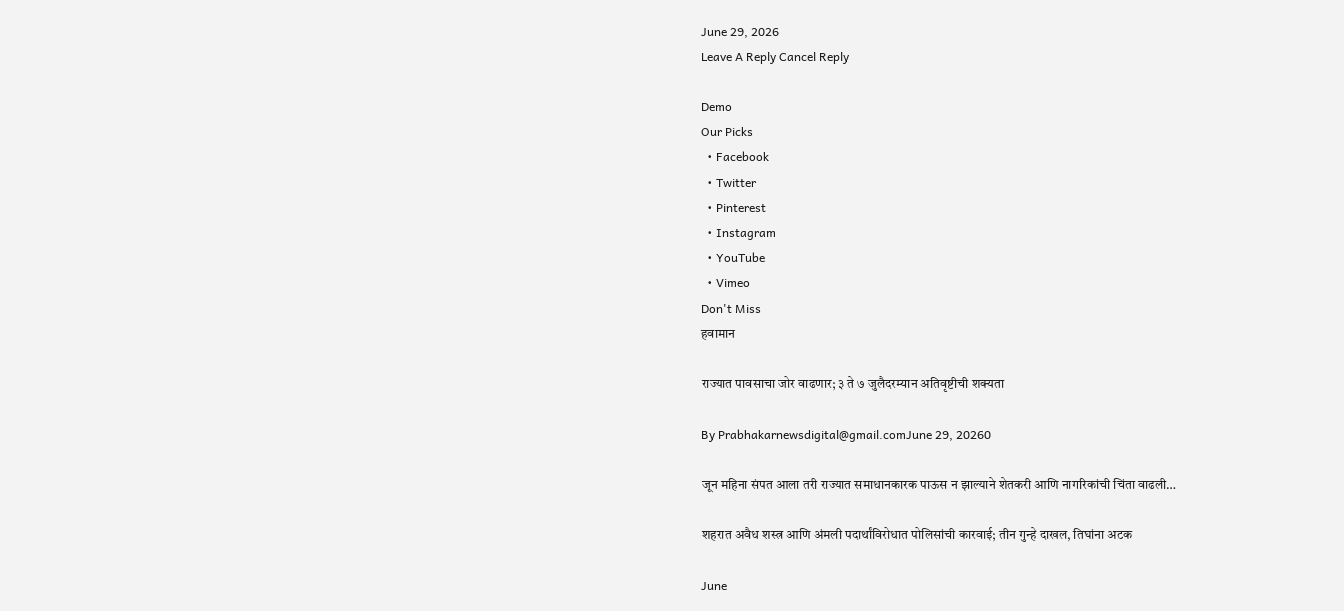June 29, 2026
Leave A Reply Cancel Reply

Demo
Our Picks
  • Facebook
  • Twitter
  • Pinterest
  • Instagram
  • YouTube
  • Vimeo
Don't Miss
हवामान

राज्यात पावसाचा जोर वाढणार; ३ ते ७ जुलैदरम्यान अतिवृष्टीची शक्यता

By Prabhakarnewsdigital@gmail.comJune 29, 20260

जून महिना संपत आला तरी राज्यात समाधानकारक पाऊस न झाल्याने शेतकरी आणि नागरिकांची चिंता वाढली…

शहरात अवैध शस्त्र आणि अंमली पदार्थांविरोधात पोलिसांची कारवाई; तीन गुन्हे दाखल, तिघांना अटक

June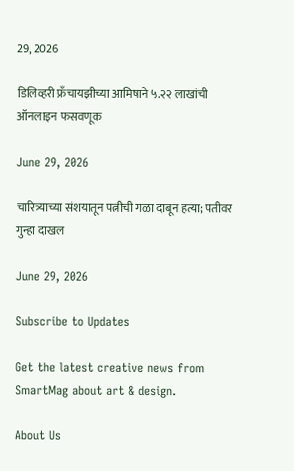29, 2026

डिलिव्हरी फ्रँचायझीच्या आमिषाने ५.२२ लाखांची ऑनलाइन फसवणूक

June 29, 2026

चारित्र्याच्या संशयातून पत्नीची गळा दाबून हत्या; पतीवर गुन्हा दाखल

June 29, 2026

Subscribe to Updates

Get the latest creative news from SmartMag about art & design.

About Us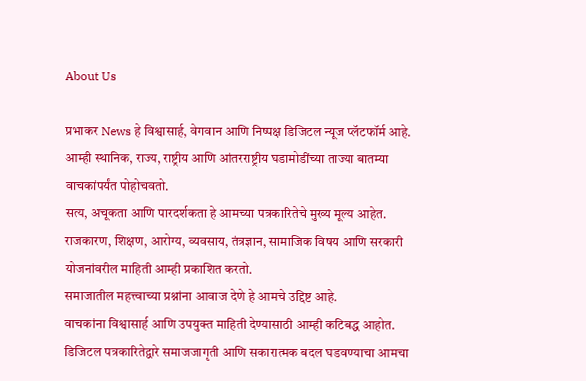About Us

प्रभाकर News हे विश्वासार्ह, वेगवान आणि निष्पक्ष डिजिटल न्यूज प्लॅटफॉर्म आहे.
आम्ही स्थानिक, राज्य, राष्ट्रीय आणि आंतरराष्ट्रीय घडामोडींच्या ताज्या बातम्या वाचकांपर्यंत पोहोचवतो.
सत्य, अचूकता आणि पारदर्शकता हे आमच्या पत्रकारितेचे मुख्य मूल्य आहेत.
राजकारण, शिक्षण, आरोग्य, व्यवसाय, तंत्रज्ञान, सामाजिक विषय आणि सरकारी योजनांवरील माहिती आम्ही प्रकाशित करतो.
समाजातील महत्त्वाच्या प्रश्नांना आवाज देणे हे आमचे उद्दिष्ट आहे.
वाचकांना विश्वासार्ह आणि उपयुक्त माहिती देण्यासाठी आम्ही कटिबद्ध आहोत.
डिजिटल पत्रकारितेद्वारे समाजजागृती आणि सकारात्मक बदल घडवण्याचा आमचा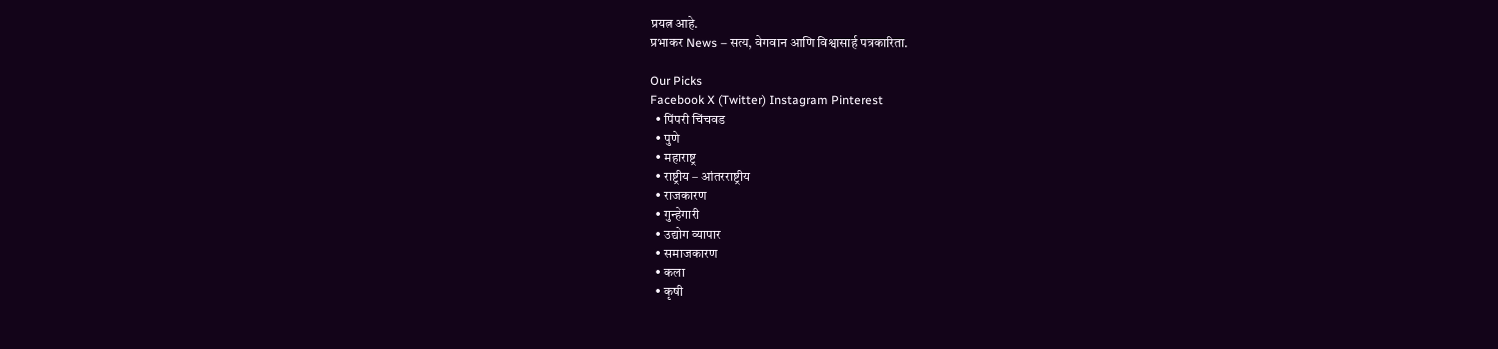प्रयत्न आहे.
प्रभाकर News – सत्य, वेगवान आणि विश्वासार्ह पत्रकारिता.

Our Picks
Facebook X (Twitter) Instagram Pinterest
  • पिंपरी चिंचवड
  • पुणे
  • महाराष्ट्र
  • राष्ट्रीय – आंतरराष्ट्रीय
  • राजकारण
  • गुन्हेगारी
  • उद्योग व्यापार
  • समाजकारण
  • कला
  • कृषी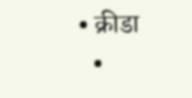• क्रीडा
  •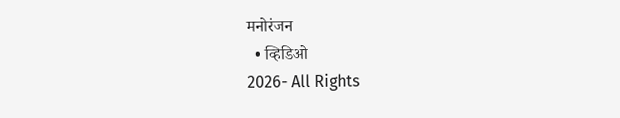मनोरंजन
  • व्हिडिओ
2026- All Rights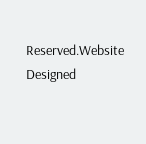Reserved.Website Designed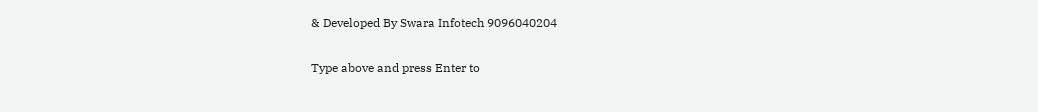& Developed By Swara Infotech 9096040204

Type above and press Enter to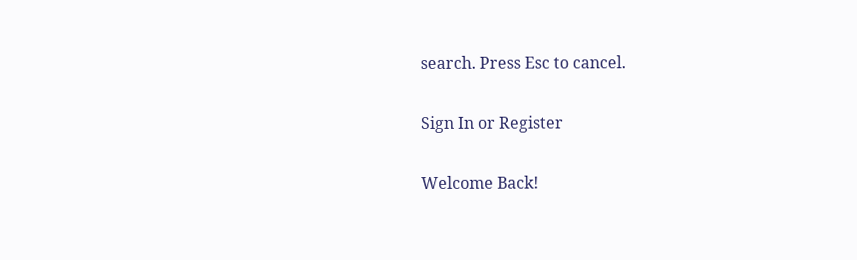search. Press Esc to cancel.

Sign In or Register

Welcome Back!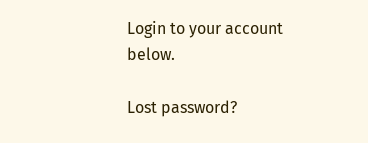Login to your account below.

Lost password?